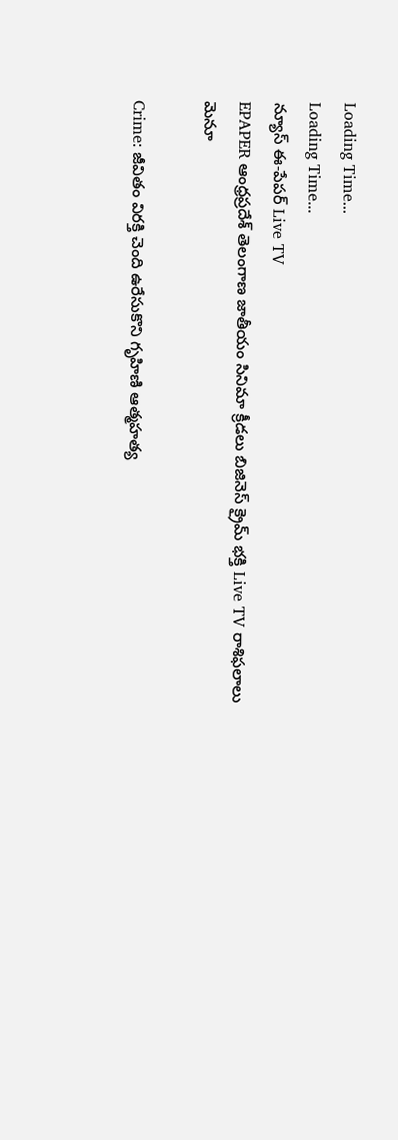Loading Time...
Loading Time...
న్యూస్ ఈ-పేపర్ Live TV
EPAPER ఆంధ్రప్రదేశ్ తెలంగాణ జాతీయం సినిమా క్రీడలు బిజినెస్ క్రైమ్ భక్తి Live TV రాశిఫలాలు
మెనూ

Crime: జీవితం విరక్తి చెంది ఉరేసుకొని గృహిణి ఆత్మహత్య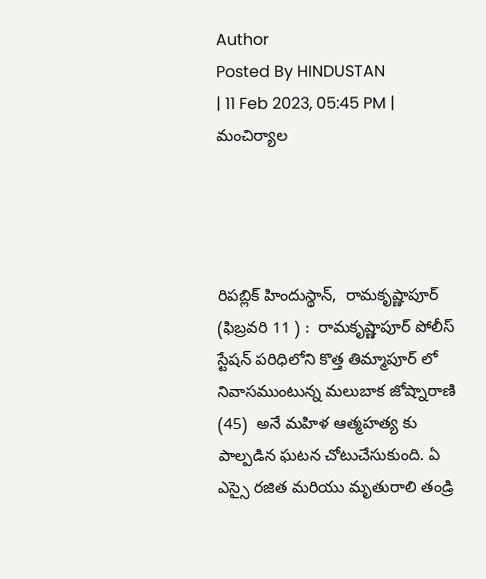Author
Posted By HINDUSTAN
| 11 Feb 2023, 05:45 PM | మంచిర్యాల




రిపబ్లిక్ హిందుస్థాన్,  రామకృష్ణాపూర్ (ఫిబ్రవరి 11 ) :  రామకృష్ణాపూర్ పోలీస్ స్టేషన్ పరిధిలోని కొత్త తిమ్మాపూర్ లో నివాసముంటున్న మలుబాక జోష్నారాణి (45)  అనే మహిళ ఆత్మహత్య కు పాల్పడిన ఘటన చోటుచేసుకుంది. ఏ ఎస్సై రజిత మరియు మృతురాలి తండ్రి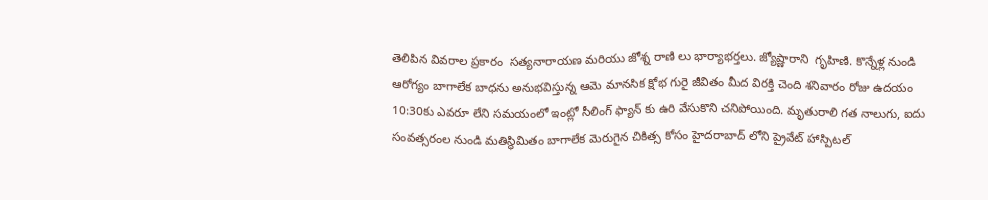తెలిపిన వివరాల ప్రకారం  సత్యనారాయణ మరియు జోశ్న రాణి లు భార్యాభర్తలు. జ్యోష్ణారాని  గృహిణి. కొన్నేళ్ల నుండి ఆరోగ్యం బాగాలేక బాధను అనుభవిస్తున్న ఆమె మానసిక క్షోభ గురై జీవితం మీద విరక్తి చెంది శనివారం రోజు ఉదయం 10:30కు ఎవరూ లేని సమయంలో ఇంట్లో సీలింగ్ ఫ్యాన్ కు ఉరి వేసుకొని చనిపోయింది. మృతురాలి గత నాలుగు, ఐదు సంవత్సరంల నుండి మతిస్థిమితం బాగాలేక మెరుగైన చికిత్స కోసం హైదరాబాద్ లోని ప్రైవేట్ హాస్పిటల్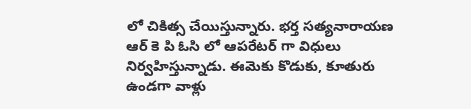లో చికిత్స చేయిస్తున్నారు. భర్త సత్యనారాయణ ఆర్ కె పి ఓసి లో ఆపరేటర్ గా విధులు నిర్వహిస్తున్నాడు. ఈమెకు కొడుకు, కూతురు ఉండగా వాళ్లు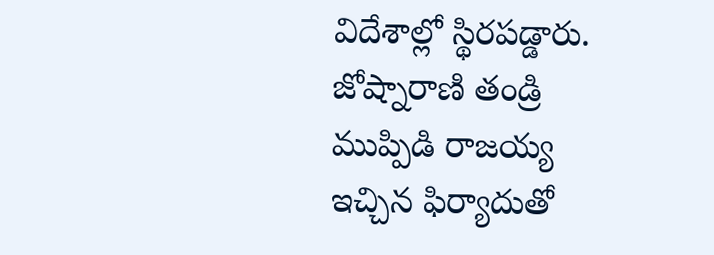విదేశాల్లో స్థిరపడ్డారు. జోష్నారాణి తండ్రి ముప్పిడి రాజయ్య ఇచ్చిన ఫిర్యాదుతో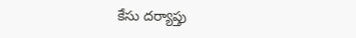కేసు దర్యాప్తు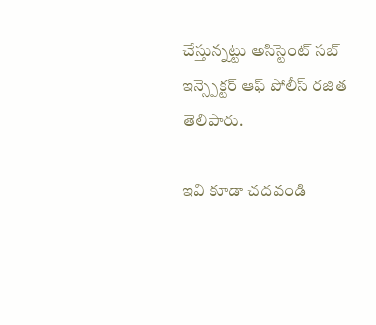చేస్తున్నట్టు అసిస్టెంట్ సబ్ ఇన్స్పెక్టర్ ఆఫ్ పోలీస్ రజిత తెలిపారు.

ఇవి కూడా చదవండి